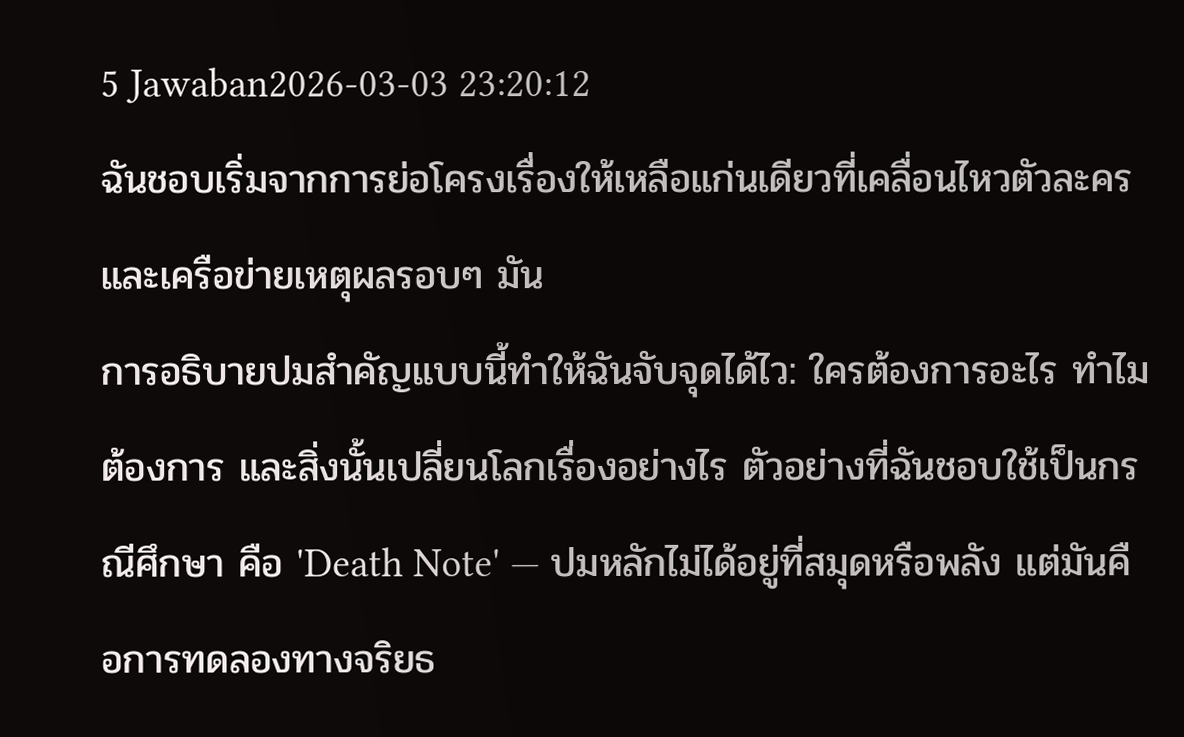5 Jawaban2026-03-03 23:20:12
ฉันชอบเริ่มจากการย่อโครงเรื่องให้เหลือแก่นเดียวที่เคลื่อนไหวตัวละครและเครือข่ายเหตุผลรอบๆ มัน
การอธิบายปมสำคัญแบบนี้ทำให้ฉันจับจุดได้ไว: ใครต้องการอะไร ทำไมต้องการ และสิ่งนั้นเปลี่ยนโลกเรื่องอย่างไร ตัวอย่างที่ฉันชอบใช้เป็นกรณีศึกษา คือ 'Death Note' — ปมหลักไม่ได้อยู่ที่สมุดหรือพลัง แต่มันคือการทดลองทางจริยธ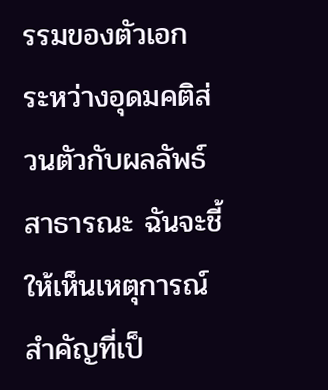รรมของตัวเอก ระหว่างอุดมคติส่วนตัวกับผลลัพธ์สาธารณะ ฉันจะชี้ให้เห็นเหตุการณ์สำคัญที่เป็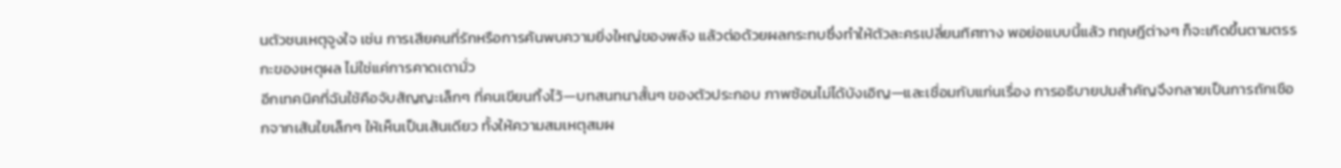นตัวชนเหตุจูงใจ เช่น การเสียคนที่รักหรือการค้นพบความยิ่งใหญ่ของพลัง แล้วต่อด้วยผลกระทบซึ่งทำให้ตัวละครเปลี่ยนทิศทาง พอย่อแบบนี้แล้ว ทฤษฎีต่างๆ ก็จะเกิดขึ้นตามตรรกะของเหตุผล ไม่ใช่แค่การคาดเดามั่ว
อีกเทคนิคที่ฉันใช้คือจับสัญญะเล็กๆ ที่คนเขียนทิ้งไว้—บทสนทนาสั้นๆ ของตัวประกอบ ภาพซ้อนไม่ได้บังเอิญ—และเชื่อมกับแก่นเรื่อง การอธิบายปมสำคัญจึงกลายเป็นการถักเชือกจากเส้นใยเล็กๆ ให้เห็นเป็นเส้นเดียว ทั้งให้ความสมเหตุสมผ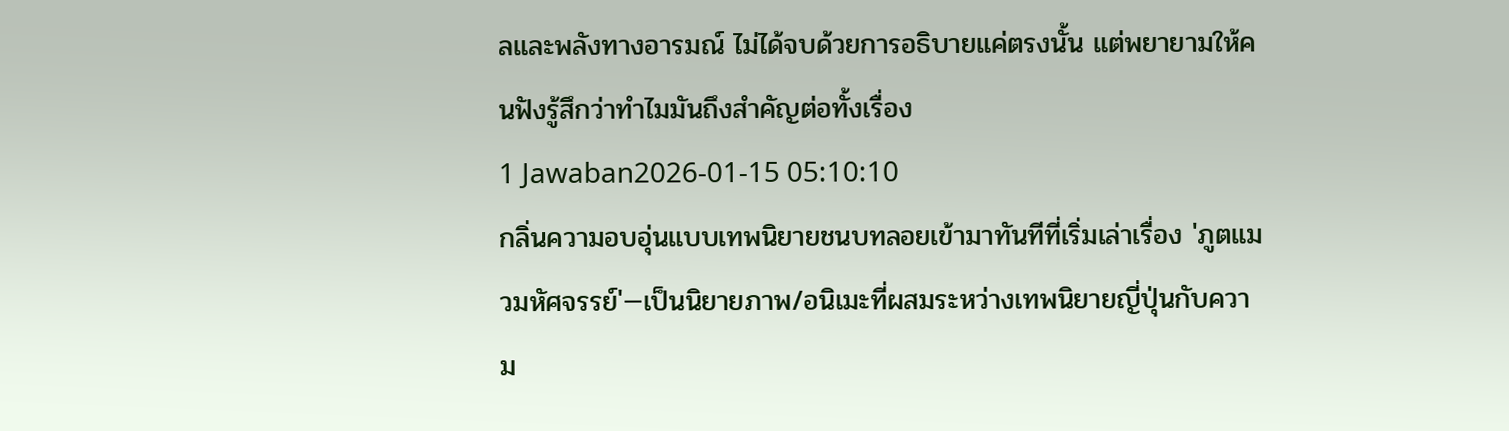ลและพลังทางอารมณ์ ไม่ได้จบด้วยการอธิบายแค่ตรงนั้น แต่พยายามให้คนฟังรู้สึกว่าทำไมมันถึงสำคัญต่อทั้งเรื่อง
1 Jawaban2026-01-15 05:10:10
กลิ่นความอบอุ่นแบบเทพนิยายชนบทลอยเข้ามาทันทีที่เริ่มเล่าเรื่อง 'ภูตแมวมหัศจรรย์'—เป็นนิยายภาพ/อนิเมะที่ผสมระหว่างเทพนิยายญี่ปุ่นกับความ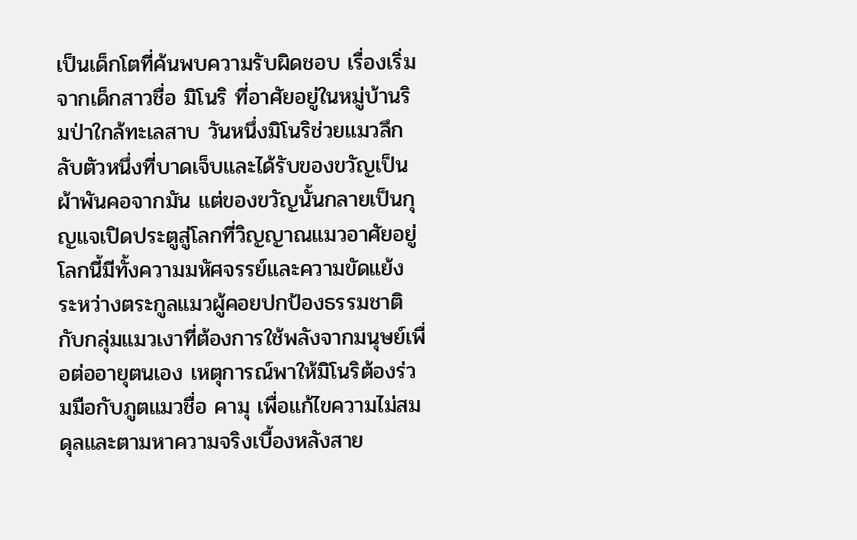เป็นเด็กโตที่ค้นพบความรับผิดชอบ เรื่องเริ่มจากเด็กสาวชื่อ มิโนริ ที่อาศัยอยู่ในหมู่บ้านริมป่าใกล้ทะเลสาบ วันหนึ่งมิโนริช่วยแมวลึกลับตัวหนึ่งที่บาดเจ็บและได้รับของขวัญเป็นผ้าพันคอจากมัน แต่ของขวัญนั้นกลายเป็นกุญแจเปิดประตูสู่โลกที่วิญญาณแมวอาศัยอยู่ โลกนี้มีทั้งความมหัศจรรย์และความขัดแย้ง ระหว่างตระกูลแมวผู้คอยปกป้องธรรมชาติ กับกลุ่มแมวเงาที่ต้องการใช้พลังจากมนุษย์เพื่อต่ออายุตนเอง เหตุการณ์พาให้มิโนริต้องร่วมมือกับภูตแมวชื่อ คามุ เพื่อแก้ไขความไม่สมดุลและตามหาความจริงเบื้องหลังสาย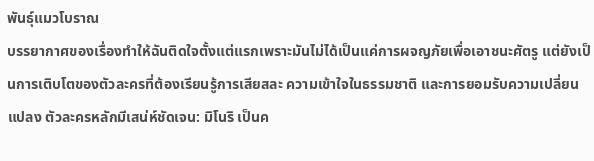พันธุ์แมวโบราณ
บรรยากาศของเรื่องทำให้ฉันติดใจตั้งแต่แรกเพราะมันไม่ได้เป็นแค่การผจญภัยเพื่อเอาชนะศัตรู แต่ยังเป็นการเติบโตของตัวละครที่ต้องเรียนรู้การเสียสละ ความเข้าใจในธรรมชาติ และการยอมรับความเปลี่ยนแปลง ตัวละครหลักมีเสน่ห์ชัดเจน: มิโนริ เป็นค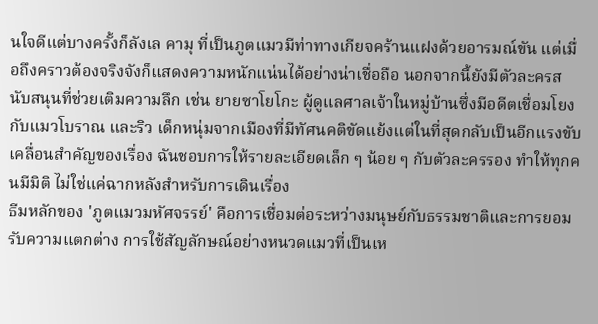นใจดีแต่บางครั้งก็ลังเล คามุ ที่เป็นภูตแมวมีท่าทางเกียจคร้านแฝงด้วยอารมณ์ขัน แต่เมื่อถึงคราวต้องจริงจังก็แสดงความหนักแน่นได้อย่างน่าเชื่อถือ นอกจากนี้ยังมีตัวละครสนับสนุนที่ช่วยเติมความลึก เช่น ยายซาโยโกะ ผู้ดูแลศาลเจ้าในหมู่บ้านซึ่งมีอดีตเชื่อมโยงกับแมวโบราณ และริว เด็กหนุ่มจากเมืองที่มีทัศนคติขัดแย้งแต่ในที่สุดกลับเป็นอีกแรงขับเคลื่อนสำคัญของเรื่อง ฉันชอบการให้รายละเอียดเล็ก ๆ น้อย ๆ กับตัวละครรอง ทำให้ทุกคนมีมิติ ไม่ใช่แค่ฉากหลังสำหรับการเดินเรื่อง
ธีมหลักของ 'ภูตแมวมหัศจรรย์' คือการเชื่อมต่อระหว่างมนุษย์กับธรรมชาติและการยอมรับความแตกต่าง การใช้สัญลักษณ์อย่างหนวดแมวที่เป็นเห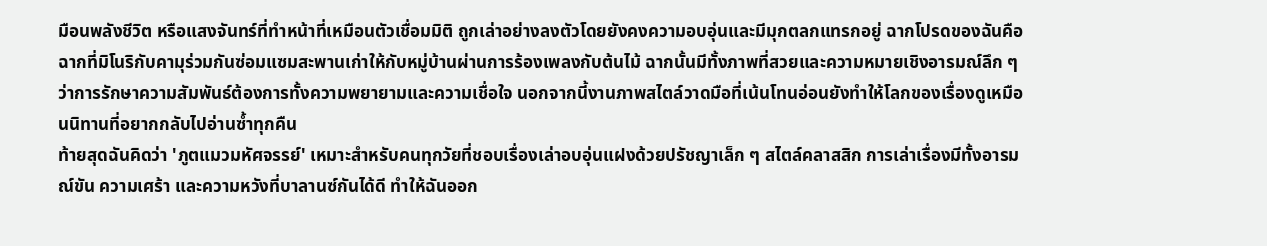มือนพลังชีวิต หรือแสงจันทร์ที่ทำหน้าที่เหมือนตัวเชื่อมมิติ ถูกเล่าอย่างลงตัวโดยยังคงความอบอุ่นและมีมุกตลกแทรกอยู่ ฉากโปรดของฉันคือฉากที่มิโนริกับคามุร่วมกันซ่อมแซมสะพานเก่าให้กับหมู่บ้านผ่านการร้องเพลงกับต้นไม้ ฉากนั้นมีทั้งภาพที่สวยและความหมายเชิงอารมณ์ลึก ๆ ว่าการรักษาความสัมพันธ์ต้องการทั้งความพยายามและความเชื่อใจ นอกจากนี้งานภาพสไตล์วาดมือที่เน้นโทนอ่อนยังทำให้โลกของเรื่องดูเหมือนนิทานที่อยากกลับไปอ่านซ้ำทุกคืน
ท้ายสุดฉันคิดว่า 'ภูตแมวมหัศจรรย์' เหมาะสำหรับคนทุกวัยที่ชอบเรื่องเล่าอบอุ่นแฝงด้วยปรัชญาเล็ก ๆ สไตล์คลาสสิก การเล่าเรื่องมีทั้งอารมณ์ขัน ความเศร้า และความหวังที่บาลานซ์กันได้ดี ทำให้ฉันออก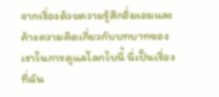จากเรื่องด้วยความรู้สึกอิ่มเอมและค้างความคิดเกี่ยวกับบทบาทของเราในการดูแลโลกใบนี้ นี่เป็นเรื่องที่ฉัน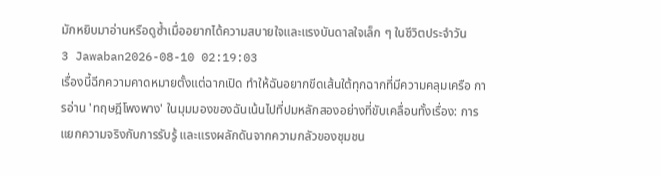มักหยิบมาอ่านหรือดูซ้ำเมื่ออยากได้ความสบายใจและแรงบันดาลใจเล็ก ๆ ในชีวิตประจำวัน
3 Jawaban2026-08-10 02:19:03
เรื่องนี้ฉีกความคาดหมายตั้งแต่ฉากเปิด ทำให้ฉันอยากขีดเส้นใต้ทุกฉากที่มีความคลุมเครือ การอ่าน 'ทฤษฎีโพงพาง' ในมุมมองของฉันเน้นไปที่ปมหลักสองอย่างที่ขับเคลื่อนทั้งเรื่อง: การแยกความจริงกับการรับรู้ และแรงผลักดันจากความกลัวของชุมชน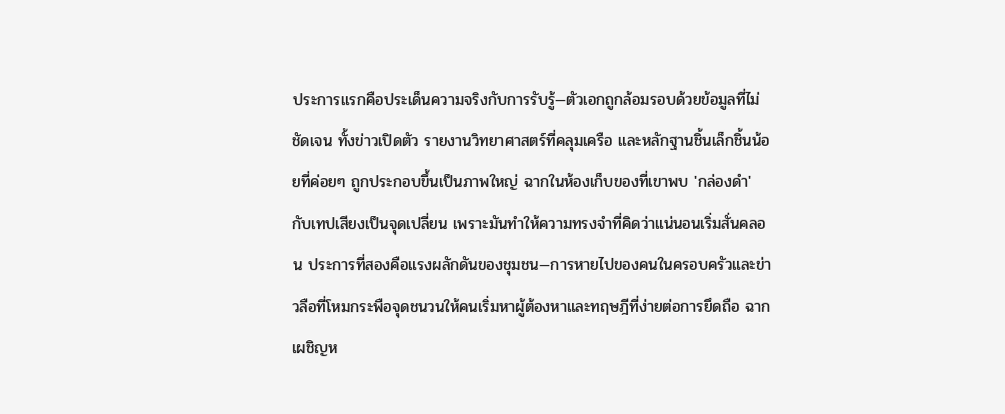ประการแรกคือประเด็นความจริงกับการรับรู้—ตัวเอกถูกล้อมรอบด้วยข้อมูลที่ไม่ชัดเจน ทั้งข่าวเปิดตัว รายงานวิทยาศาสตร์ที่คลุมเครือ และหลักฐานชิ้นเล็กชิ้นน้อยที่ค่อยๆ ถูกประกอบขึ้นเป็นภาพใหญ่ ฉากในห้องเก็บของที่เขาพบ 'กล่องดำ' กับเทปเสียงเป็นจุดเปลี่ยน เพราะมันทำให้ความทรงจำที่คิดว่าแน่นอนเริ่มสั่นคลอน ประการที่สองคือแรงผลักดันของชุมชน—การหายไปของคนในครอบครัวและข่าวลือที่โหมกระพือจุดชนวนให้คนเริ่มหาผู้ต้องหาและทฤษฎีที่ง่ายต่อการยึดถือ ฉากเผชิญห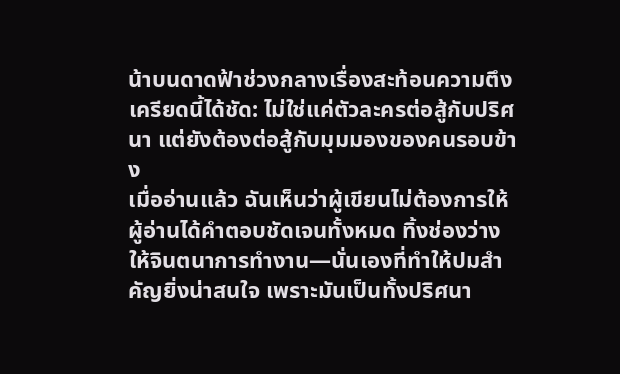น้าบนดาดฟ้าช่วงกลางเรื่องสะท้อนความตึงเครียดนี้ได้ชัด: ไม่ใช่แค่ตัวละครต่อสู้กับปริศนา แต่ยังต้องต่อสู้กับมุมมองของคนรอบข้าง
เมื่ออ่านแล้ว ฉันเห็นว่าผู้เขียนไม่ต้องการให้ผู้อ่านได้คำตอบชัดเจนทั้งหมด ทิ้งช่องว่างให้จินตนาการทำงาน—นั่นเองที่ทำให้ปมสำคัญยิ่งน่าสนใจ เพราะมันเป็นทั้งปริศนา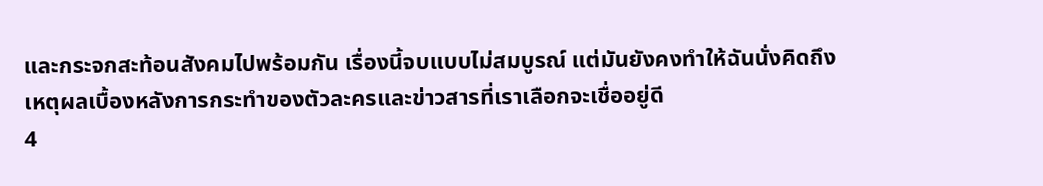และกระจกสะท้อนสังคมไปพร้อมกัน เรื่องนี้จบแบบไม่สมบูรณ์ แต่มันยังคงทำให้ฉันนั่งคิดถึงเหตุผลเบื้องหลังการกระทำของตัวละครและข่าวสารที่เราเลือกจะเชื่ออยู่ดี
4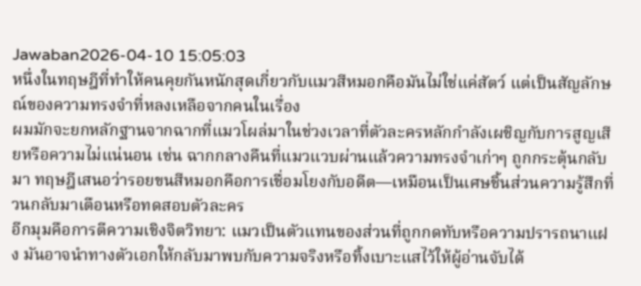Jawaban2026-04-10 15:05:03
หนึ่งในทฤษฎีที่ทำให้คนคุยกันหนักสุดเกี่ยวกับแมวสีหมอกคือมันไม่ใช่แค่สัตว์ แต่เป็นสัญลักษณ์ของความทรงจำที่หลงเหลือจากคนในเรื่อง
ผมมักจะยกหลักฐานจากฉากที่แมวโผล่มาในช่วงเวลาที่ตัวละครหลักกำลังเผชิญกับการสูญเสียหรือความไม่แน่นอน เช่น ฉากกลางคืนที่แมวแวบผ่านแล้วความทรงจำเก่าๆ ถูกกระตุ้นกลับมา ทฤษฎีเสนอว่ารอยขนสีหมอกคือการเชื่อมโยงกับอดีต—เหมือนเป็นเศษชิ้นส่วนความรู้สึกที่วนกลับมาเตือนหรือทดสอบตัวละคร
อีกมุมคือการตีความเชิงจิตวิทยา: แมวเป็นตัวแทนของส่วนที่ถูกกดทับหรือความปรารถนาแฝง มันอาจนำทางตัวเอกให้กลับมาพบกับความจริงหรือทิ้งเบาะแสไว้ให้ผู้อ่านจับได้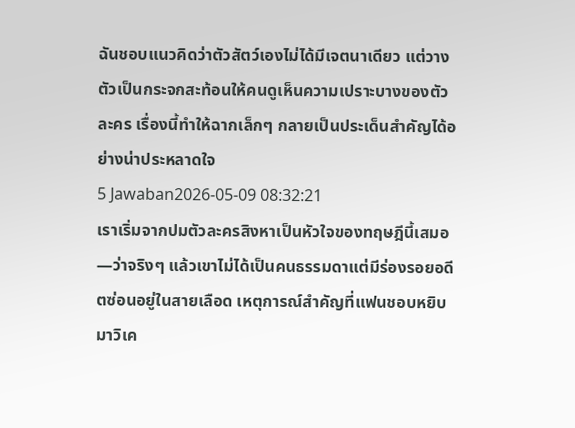ฉันชอบแนวคิดว่าตัวสัตว์เองไม่ได้มีเจตนาเดียว แต่วางตัวเป็นกระจกสะท้อนให้คนดูเห็นความเปราะบางของตัวละคร เรื่องนี้ทำให้ฉากเล็กๆ กลายเป็นประเด็นสำคัญได้อย่างน่าประหลาดใจ
5 Jawaban2026-05-09 08:32:21
เราเริ่มจากปมตัวละครสิงหาเป็นหัวใจของทฤษฎีนี้เสมอ—ว่าจริงๆ แล้วเขาไม่ได้เป็นคนธรรมดาแต่มีร่องรอยอดีตซ่อนอยู่ในสายเลือด เหตุการณ์สำคัญที่แฟนชอบหยิบมาวิเค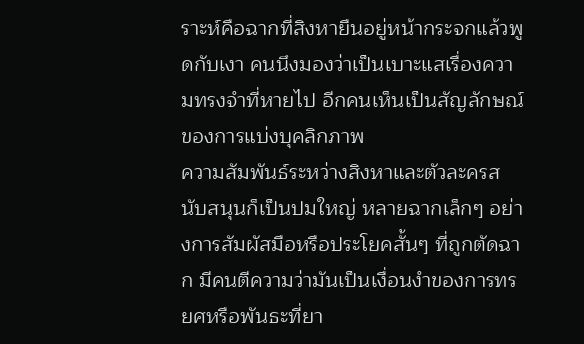ราะห์คือฉากที่สิงหายืนอยู่หน้ากระจกแล้วพูดกับเงา คนนึงมองว่าเป็นเบาะแสเรื่องความทรงจำที่หายไป อีกคนเห็นเป็นสัญลักษณ์ของการแบ่งบุคลิกภาพ
ความสัมพันธ์ระหว่างสิงหาและตัวละครสนับสนุนก็เป็นปมใหญ่ หลายฉากเล็กๆ อย่างการสัมผัสมือหรือประโยคสั้นๆ ที่ถูกตัดฉาก มีคนตีความว่ามันเป็นเงื่อนงำของการทรยศหรือพันธะที่ยา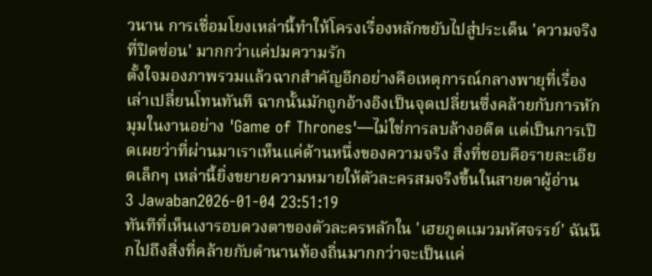วนาน การเชื่อมโยงเหล่านี้ทำให้โครงเรื่องหลักขยับไปสู่ประเด็น 'ความจริงที่ปิดซ่อน' มากกว่าแค่ปมความรัก
ตั้งใจมองภาพรวมแล้วฉากสำคัญอีกอย่างคือเหตุการณ์กลางพายุที่เรื่องเล่าเปลี่ยนโทนทันที ฉากนั้นมักถูกอ้างอิงเป็นจุดเปลี่ยนซึ่งคล้ายกับการหักมุมในงานอย่าง 'Game of Thrones'—ไม่ใช่การลบล้างอดีต แต่เป็นการเปิดเผยว่าที่ผ่านมาเราเห็นแค่ด้านหนึ่งของความจริง สิ่งที่ชอบคือรายละเอียดเล็กๆ เหล่านี้ยิ่งขยายความหมายให้ตัวละครสมจริงขึ้นในสายตาผู้อ่าน
3 Jawaban2026-01-04 23:51:19
ทันทีที่เห็นเงารอบดวงตาของตัวละครหลักใน 'เฮยภูตแมวมหัศจรรย์' ฉันนึกไปถึงสิ่งที่คล้ายกับตำนานท้องถิ่นมากกว่าจะเป็นแค่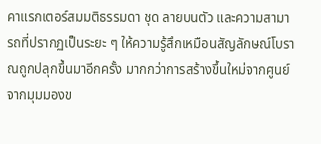คาแรกเตอร์สมมติธรรมดา ชุด ลายบนตัว และความสามารถที่ปรากฏเป็นระยะ ๆ ให้ความรู้สึกเหมือนสัญลักษณ์โบราณถูกปลุกขึ้นมาอีกครั้ง มากกว่าการสร้างขึ้นใหม่จากศูนย์
จากมุมมองข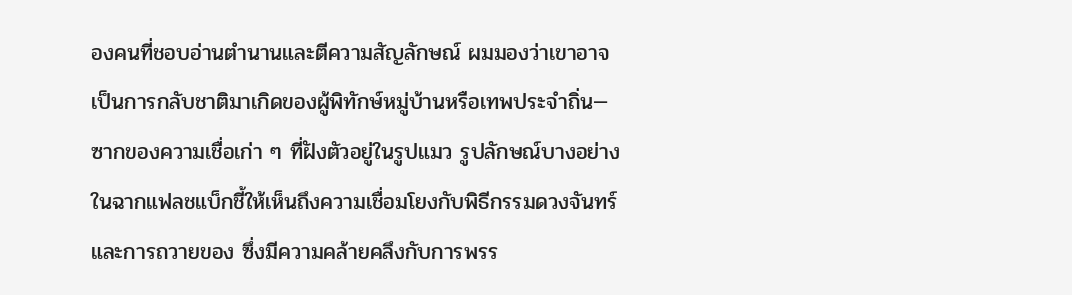องคนที่ชอบอ่านตำนานและตีความสัญลักษณ์ ผมมองว่าเขาอาจเป็นการกลับชาติมาเกิดของผู้พิทักษ์หมู่บ้านหรือเทพประจำถิ่น—ซากของความเชื่อเก่า ๆ ที่ฝังตัวอยู่ในรูปแมว รูปลักษณ์บางอย่างในฉากแฟลชแบ็กชี้ให้เห็นถึงความเชื่อมโยงกับพิธีกรรมดวงจันทร์และการถวายของ ซึ่งมีความคล้ายคลึงกับการพรร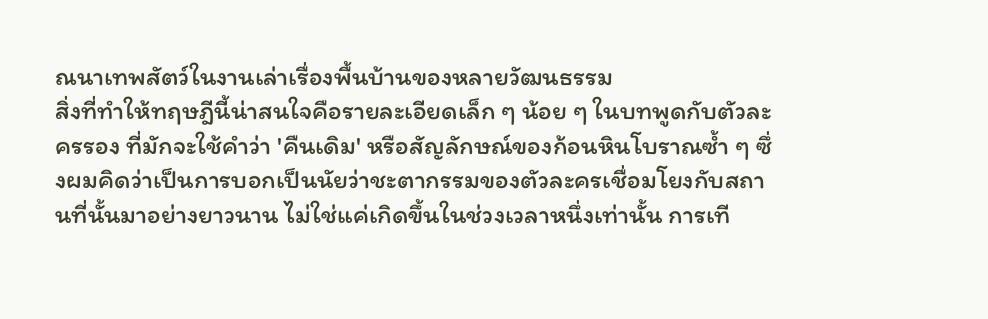ณนาเทพสัตว์ในงานเล่าเรื่องพื้นบ้านของหลายวัฒนธรรม
สิ่งที่ทำให้ทฤษฎีนี้น่าสนใจคือรายละเอียดเล็ก ๆ น้อย ๆ ในบทพูดกับตัวละครรอง ที่มักจะใช้คำว่า 'คืนเดิม' หรือสัญลักษณ์ของก้อนหินโบราณซ้ำ ๆ ซึ่งผมคิดว่าเป็นการบอกเป็นนัยว่าชะตากรรมของตัวละครเชื่อมโยงกับสถานที่นั้นมาอย่างยาวนาน ไม่ใช่แค่เกิดขึ้นในช่วงเวลาหนึ่งเท่านั้น การเที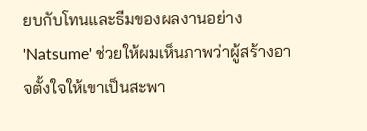ยบกับโทนและธีมของผลงานอย่าง 'Natsume' ช่วยให้ผมเห็นภาพว่าผู้สร้างอาจตั้งใจให้เขาเป็นสะพา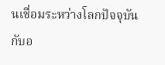นเชื่อมระหว่างโลกปัจจุบันกับอ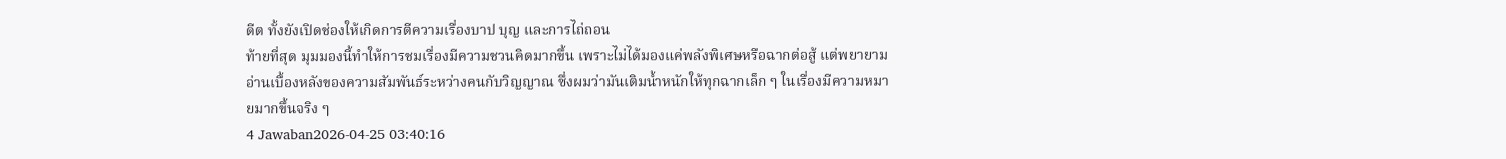ดีต ทั้งยังเปิดช่องให้เกิดการตีความเรื่องบาป บุญ และการไถ่ถอน
ท้ายที่สุด มุมมองนี้ทำให้การชมเรื่องมีความชวนคิดมากขึ้น เพราะไม่ได้มองแค่พลังพิเศษหรือฉากต่อสู้ แต่พยายามอ่านเบื้องหลังของความสัมพันธ์ระหว่างคนกับวิญญาณ ซึ่งผมว่ามันเติมน้ำหนักให้ทุกฉากเล็ก ๆ ในเรื่องมีความหมายมากขึ้นจริง ๆ
4 Jawaban2026-04-25 03:40:16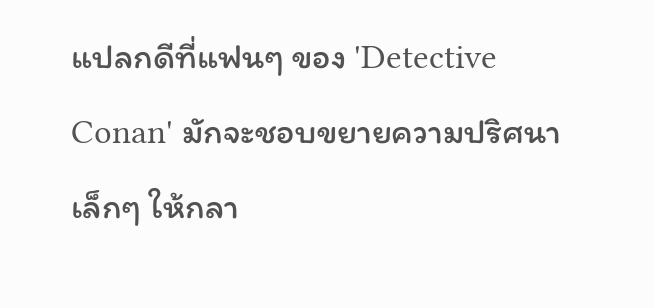แปลกดีที่แฟนๆ ของ 'Detective Conan' มักจะชอบขยายความปริศนาเล็กๆ ให้กลา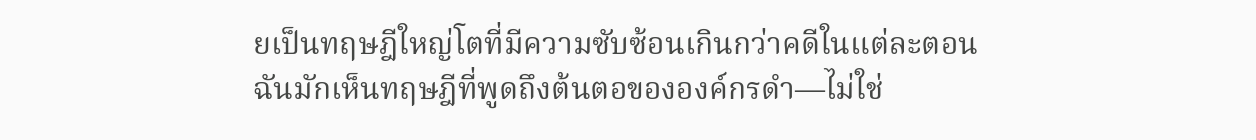ยเป็นทฤษฎีใหญ่โตที่มีความซับซ้อนเกินกว่าคดีในแต่ละตอน
ฉันมักเห็นทฤษฎีที่พูดถึงต้นตอขององค์กรดำ—ไม่ใช่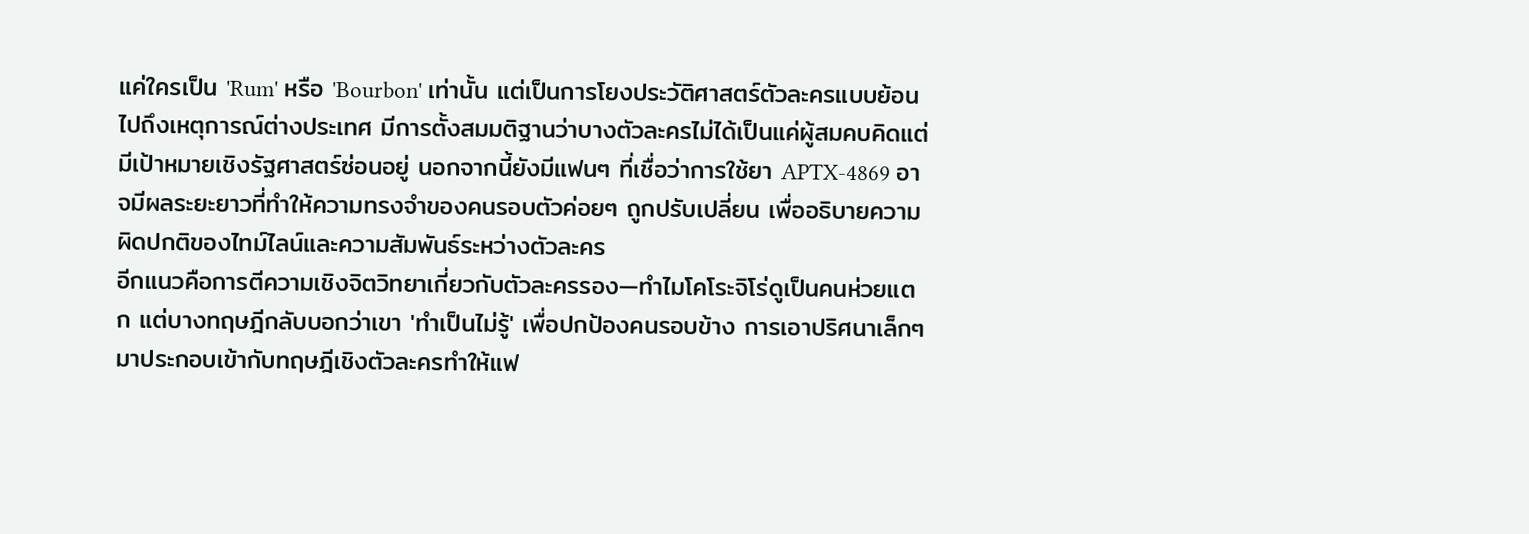แค่ใครเป็น 'Rum' หรือ 'Bourbon' เท่านั้น แต่เป็นการโยงประวัติศาสตร์ตัวละครแบบย้อนไปถึงเหตุการณ์ต่างประเทศ มีการตั้งสมมติฐานว่าบางตัวละครไม่ได้เป็นแค่ผู้สมคบคิดแต่มีเป้าหมายเชิงรัฐศาสตร์ซ่อนอยู่ นอกจากนี้ยังมีแฟนๆ ที่เชื่อว่าการใช้ยา APTX-4869 อาจมีผลระยะยาวที่ทำให้ความทรงจำของคนรอบตัวค่อยๆ ถูกปรับเปลี่ยน เพื่ออธิบายความผิดปกติของไทม์ไลน์และความสัมพันธ์ระหว่างตัวละคร
อีกแนวคือการตีความเชิงจิตวิทยาเกี่ยวกับตัวละครรอง—ทำไมโคโระจิโร่ดูเป็นคนห่วยแตก แต่บางทฤษฎีกลับบอกว่าเขา 'ทำเป็นไม่รู้' เพื่อปกป้องคนรอบข้าง การเอาปริศนาเล็กๆ มาประกอบเข้ากับทฤษฎีเชิงตัวละครทำให้แฟ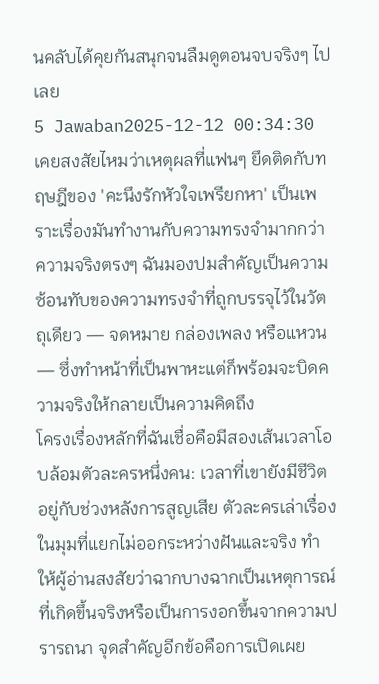นคลับได้คุยกันสนุกจนลืมดูตอนจบจริงๆ ไปเลย
5 Jawaban2025-12-12 00:34:30
เคยสงสัยไหมว่าเหตุผลที่แฟนๆ ยึดติดกับทฤษฎีของ 'คะนึงรักหัวใจเพรียกหา' เป็นเพราะเรื่องมันทำงานกับความทรงจำมากกว่าความจริงตรงๆ ฉันมองปมสำคัญเป็นความซ้อนทับของความทรงจำที่ถูกบรรจุไว้ในวัตถุเดียว — จดหมาย กล่องเพลง หรือแหวน — ซึ่งทำหน้าที่เป็นพาหะแต่ก็พร้อมจะบิดความจริงให้กลายเป็นความคิดถึง
โครงเรื่องหลักที่ฉันเชื่อคือมีสองเส้นเวลาโอบล้อมตัวละครหนึ่งคน: เวลาที่เขายังมีชีวิตอยู่กับช่วงหลังการสูญเสีย ตัวละครเล่าเรื่องในมุมที่แยกไม่ออกระหว่างฝันและจริง ทำให้ผู้อ่านสงสัยว่าฉากบางฉากเป็นเหตุการณ์ที่เกิดขึ้นจริงหรือเป็นการงอกขึ้นจากความปรารถนา จุดสำคัญอีกข้อคือการเปิดเผย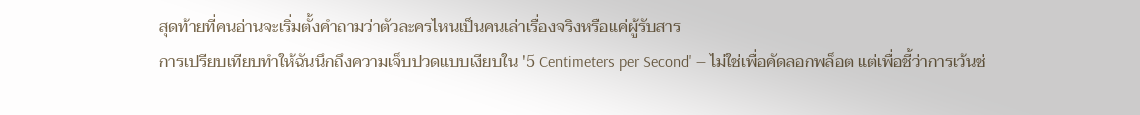สุดท้ายที่คนอ่านจะเริ่มตั้งคำถามว่าตัวละครไหนเป็นคนเล่าเรื่องจริงหรือแค่ผู้รับสาร
การเปรียบเทียบทำให้ฉันนึกถึงความเจ็บปวดแบบเงียบใน '5 Centimeters per Second' — ไม่ใช่เพื่อคัดลอกพล็อต แต่เพื่อชี้ว่าการเว้นช่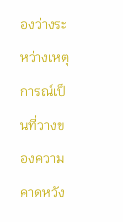องว่างระหว่างเหตุการณ์เป็นที่วางของความคาดหวัง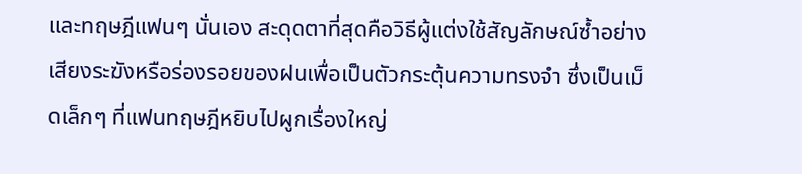และทฤษฎีแฟนๆ นั่นเอง สะดุดตาที่สุดคือวิธีผู้แต่งใช้สัญลักษณ์ซ้ำอย่างเสียงระฆังหรือร่องรอยของฝนเพื่อเป็นตัวกระตุ้นความทรงจำ ซึ่งเป็นเม็ดเล็กๆ ที่แฟนทฤษฎีหยิบไปผูกเรื่องใหญ่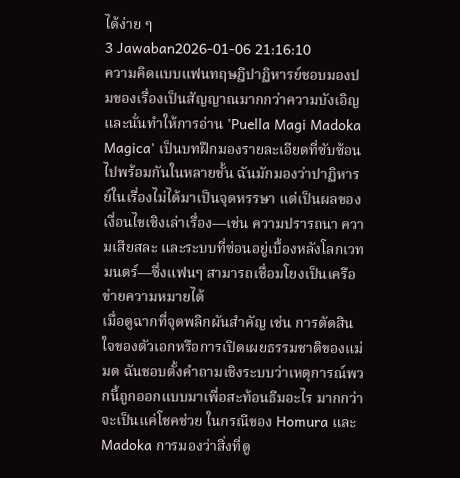ได้ง่าย ๆ
3 Jawaban2026-01-06 21:16:10
ความคิดแบบแฟนทฤษฎีปาฏิหารย์ชอบมองปมของเรื่องเป็นสัญญาณมากกว่าความบังเอิญ และนั่นทำให้การอ่าน 'Puella Magi Madoka Magica' เป็นบทฝึกมองรายละเอียดที่ซับซ้อนไปพร้อมกันในหลายชั้น ฉันมักมองว่าปาฏิหารย์ในเรื่องไม่ได้มาเป็นจุดหรรษา แต่เป็นผลของเงื่อนไขเชิงเล่าเรื่อง—เช่น ความปรารถนา ความเสียสละ และระบบที่ซ่อนอยู่เบื้องหลังโลกเวทมนตร์—ซึ่งแฟนๆ สามารถเชื่อมโยงเป็นเครือข่ายความหมายได้
เมื่อดูฉากที่จุดพลิกผันสำคัญ เช่น การตัดสินใจของตัวเอกหรือการเปิดเผยธรรมชาติของแม่มด ฉันชอบตั้งคำถามเชิงระบบว่าเหตุการณ์พวกนี้ถูกออกแบบมาเพื่อสะท้อนธีมอะไร มากกว่าจะเป็นแค่โชคช่วย ในกรณีของ Homura และ Madoka การมองว่าสิ่งที่ดู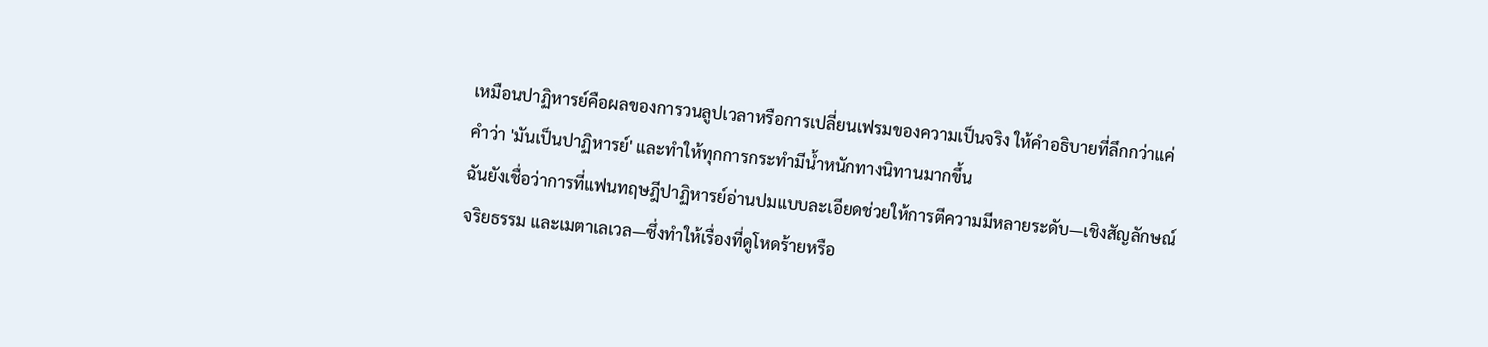เหมือนปาฏิหารย์คือผลของการวนลูปเวลาหรือการเปลี่ยนเฟรมของความเป็นจริง ให้คำอธิบายที่ลึกกว่าแค่คำว่า 'มันเป็นปาฏิหารย์' และทำให้ทุกการกระทำมีน้ำหนักทางนิทานมากขึ้น
ฉันยังเชื่อว่าการที่แฟนทฤษฎีปาฏิหารย์อ่านปมแบบละเอียดช่วยให้การตีความมีหลายระดับ—เชิงสัญลักษณ์ จริยธรรม และเมตาเลเวล—ซึ่งทำให้เรื่องที่ดูโหดร้ายหรือ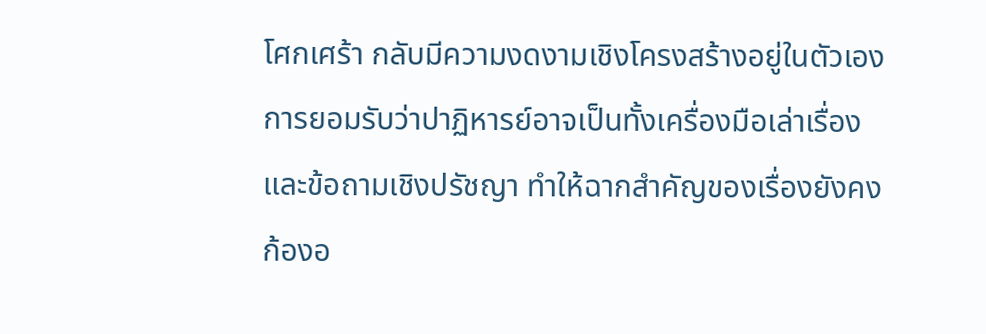โศกเศร้า กลับมีความงดงามเชิงโครงสร้างอยู่ในตัวเอง การยอมรับว่าปาฏิหารย์อาจเป็นทั้งเครื่องมือเล่าเรื่องและข้อถามเชิงปรัชญา ทำให้ฉากสำคัญของเรื่องยังคงก้องอ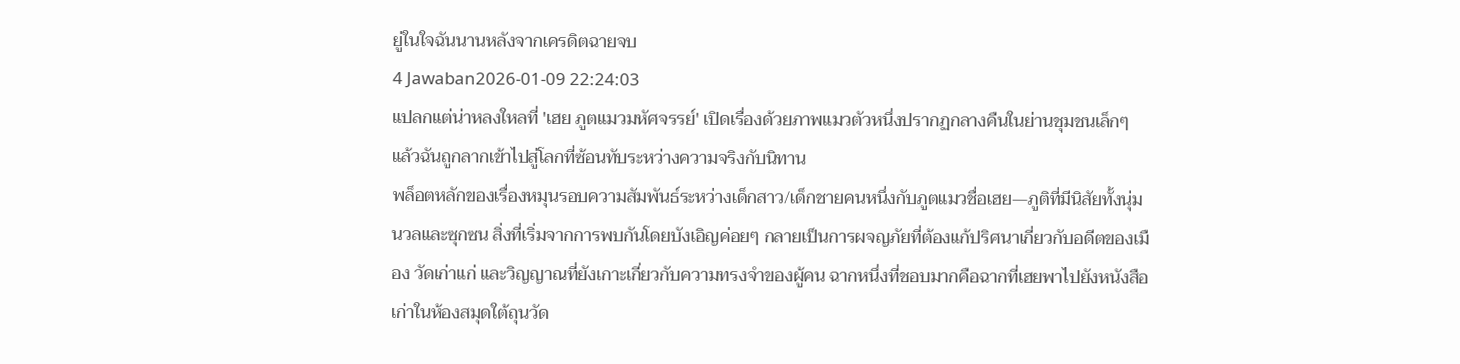ยู่ในใจฉันนานหลังจากเครดิตฉายจบ
4 Jawaban2026-01-09 22:24:03
แปลกแต่น่าหลงใหลที่ 'เฮย ภูตแมวมหัศจรรย์' เปิดเรื่องด้วยภาพแมวตัวหนึ่งปรากฏกลางคืนในย่านชุมชนเล็กๆ แล้วฉันถูกลากเข้าไปสู่โลกที่ซ้อนทับระหว่างความจริงกับนิทาน
พล็อตหลักของเรื่องหมุนรอบความสัมพันธ์ระหว่างเด็กสาว/เด็กชายคนหนึ่งกับภูตแมวชื่อเฮย—ภูติที่มีนิสัยทั้งนุ่มนวลและซุกซน สิ่งที่เริ่มจากการพบกันโดยบังเอิญค่อยๆ กลายเป็นการผจญภัยที่ต้องแก้ปริศนาเกี่ยวกับอดีตของเมือง วัดเก่าแก่ และวิญญาณที่ยังเกาะเกี่ยวกับความทรงจำของผู้คน ฉากหนึ่งที่ชอบมากคือฉากที่เฮยพาไปยังหนังสือเก่าในห้องสมุดใต้ถุนวัด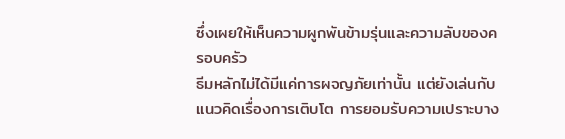ซึ่งเผยให้เห็นความผูกพันข้ามรุ่นและความลับของครอบครัว
ธีมหลักไม่ได้มีแค่การผจญภัยเท่านั้น แต่ยังเล่นกับแนวคิดเรื่องการเติบโต การยอมรับความเปราะบาง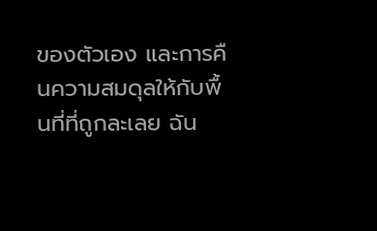ของตัวเอง และการคืนความสมดุลให้กับพื้นที่ที่ถูกละเลย ฉัน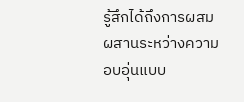รู้สึกได้ถึงการผสมผสานระหว่างความอบอุ่นแบบ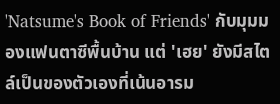'Natsume's Book of Friends' กับมุมมองแฟนตาซีพื้นบ้าน แต่ 'เฮย' ยังมีสไตล์เป็นของตัวเองที่เน้นอารม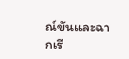ณ์ขันและฉากเรี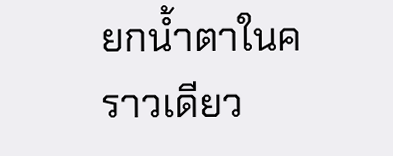ยกน้ำตาในคราวเดียว